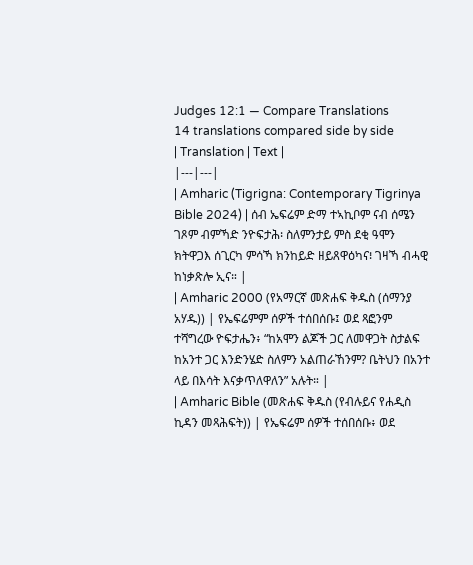Judges 12:1 — Compare Translations
14 translations compared side by side
| Translation | Text |
|---|---|
| Amharic (Tigrigna: Contemporary Tigrinya Bible 2024) | ሰብ ኤፍሬም ድማ ተኣኪቦም ናብ ሰሜን ገጾም ብምኻድ ንዮፍታሕ፡ ስለምንታይ ምስ ደቂ ዓሞን ክትዋጋእ ሰጊርካ ምሳኻ ክንከይድ ዘይጸዋዕካና፧ ገዛኻ ብሓዊ ከነቃጽሎ ኢና። |
| Amharic 2000 (የአማርኛ መጽሐፍ ቅዱስ (ሰማንያ አሃዱ)) | የኤፍሬምም ሰዎች ተሰበሰቡ፤ ወደ ጻፎንም ተሻግረው ዮፍታሔን፥ “ከአሞን ልጆች ጋር ለመዋጋት ስታልፍ ከአንተ ጋር እንድንሄድ ስለምን አልጠራኸንም? ቤትህን በአንተ ላይ በእሳት እናቃጥለዋለን” አሉት። |
| Amharic Bible (መጽሐፍ ቅዱስ (የብሉይና የሐዲስ ኪዳን መጻሕፍት)) | የኤፍሬም ሰዎች ተሰበሰቡ፥ ወደ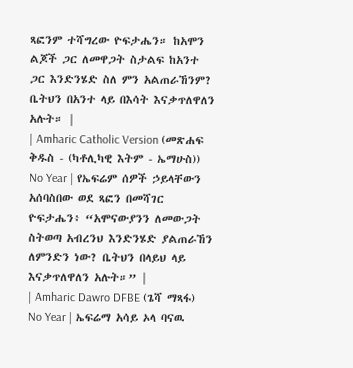ጻፎንም ተሻግረው ዮፍታሔን። ከአሞን ልጆች ጋር ለመዋጋት ስታልፍ ከአንተ ጋር እንድንሄድ ስለ ምን አልጠራኸንም? ቤትህን በአንተ ላይ በእሳት እናቃጥለዋለን አሉት። |
| Amharic Catholic Version (መጽሐፍ ቅዱስ - (ካቶሊካዊ እትም - ኤማሁስ)) No Year | የኤፍሬም ሰዎች ኃይላቸውን አሰባስበው ወደ ጻፎን በመሻገር ዮፍታሔን፥ “አሞናውያንን ለመውጋት ስትወጣ አብረንህ እንድንሄድ ያልጠራኸን ለምንድን ነው? ቤትህን በላይህ ላይ እናቃጥለዋለን አሉት።” |
| Amharic Dawro DFBE (ጌሻ ማጻፋ) No Year | ኤፍሬማ አሳይ ኦላ ባናዉ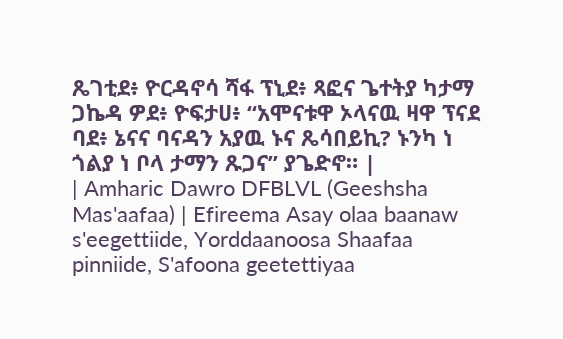ጼገቲደ፥ ዮርዳኖሳ ሻፋ ፕኒደ፥ ጻፎና ጌተትያ ካታማ ጋኬዳ ዎደ፥ ዮፍታሀ፥ “አሞናቱዋ ኦላናዉ ዛዋ ፕናደ ባደ፥ ኔናና ባናዳን አያዉ ኑና ጼሳበይኪ? ኑንካ ነ ጎልያ ነ ቦላ ታማን ጹጋና” ያጌድኖ። |
| Amharic Dawro DFBLVL (Geeshsha Mas'aafaa) | Efireema Asay olaa baanaw s'eegettiide, Yorddaanoosa Shaafaa pinniide, S'afoona geetettiyaa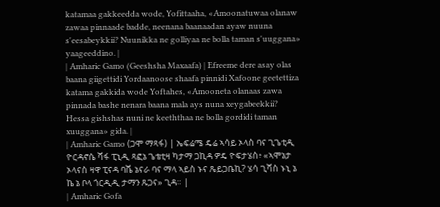katamaa gakkeedda wode, Yofittaaha, «Amoonatuwaa olanaw zawaa pinnaade badde, neenana baanaadan ayaw nuuna s'eesabeykkii? Nuunikka ne golliyaa ne bolla taman s'uuggana» yaageeddino. |
| Amharic Gamo (Geeshsha Maxaafa) | Efreeme dere asay olas baana giigettidi Yordaanoose shaafa pinnidi Xafoone geetettiza katama gakkida wode Yoftahes, «Amooneta olanaas zawa pinnada bashe nenara baana mala ays nuna xeygabeekkii? Hessa gishshas nuni ne keeththaa ne bolla gordidi taman xuuggana» gida. |
| Amharic Gamo (ጋሞ ማጻፋ) | ኤፍሬሜ ዴሬ ኣሳይ ኦላስ ባና ጊጌቲዲ ዮርዳኖሴ ሻፋ ፒኒዲ ጻፎኔ ጌቴቲዛ ካታማ ጋኪዳ ዎዴ ዮፍታሄስ፥ «ኣሞኔታ ኦላናስ ዛዋ ፒናዳ ባሼ ኔናራ ባና ማላ ኣይስ ኑና ጼይጋቤኪ? ሄሳ ጊሻስ ኑኒ ኔ ኬ ኔ ቦላ ጎርዲዲ ታማን ጹጋና» ጊዳ። |
| Amharic Gofa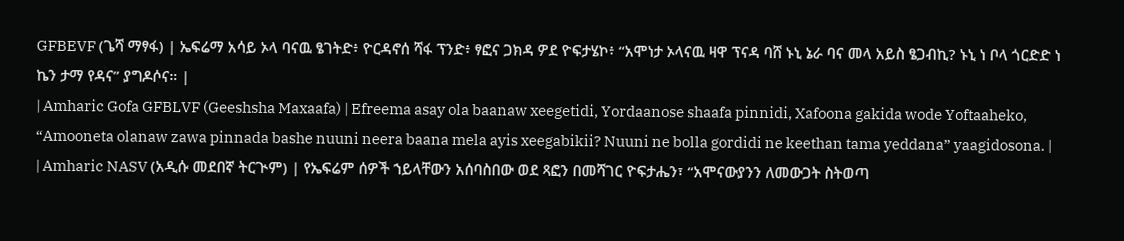GFBEVF (ጌሻ ማፃፋ) | ኤፍሬማ አሳይ ኦላ ባናዉ ፄገትድ፥ ዮርዳኖሰ ሻፋ ፕንድ፥ ፃፎና ጋክዳ ዎደ ዮፍታሄኮ፥ “አሞነታ ኦላናዉ ዛዋ ፕናዳ ባሸ ኑኒ ኔራ ባና መላ አይስ ፄጋብኪ? ኑኒ ነ ቦላ ጎርድድ ነ ኬን ታማ የዳና” ያግዶሶና። |
| Amharic Gofa GFBLVF (Geeshsha Maxaafa) | Efreema asay ola baanaw xeegetidi, Yordaanose shaafa pinnidi, Xafoona gakida wode Yoftaaheko, “Amooneta olanaw zawa pinnada bashe nuuni neera baana mela ayis xeegabikii? Nuuni ne bolla gordidi ne keethan tama yeddana” yaagidosona. |
| Amharic NASV (አዲሱ መደበኛ ትርጒም) | የኤፍሬም ሰዎች ኀይላቸውን አሰባስበው ወደ ጻፎን በመሻገር ዮፍታሔን፣ “አሞናውያንን ለመውጋት ስትወጣ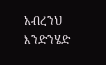አብረንህ እንድንሄድ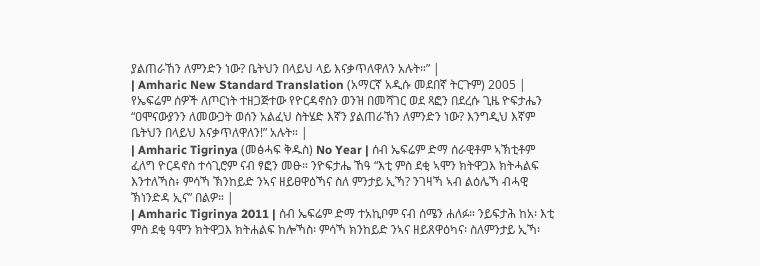ያልጠራኸን ለምንድን ነው? ቤትህን በላይህ ላይ እናቃጥለዋለን አሉት።” |
| Amharic New Standard Translation (አማርኛ አዲሱ መደበኛ ትርጉም) 2005 | የኤፍሬም ሰዎች ለጦርነት ተዘጋጅተው የዮርዳኖስን ወንዝ በመሻገር ወደ ጻፎን በደረሱ ጊዜ ዮፍታሔን “ዐሞናውያንን ለመውጋት ወሰን አልፈህ ስትሄድ እኛን ያልጠራኸን ለምንድን ነው? እንግዲህ እኛም ቤትህን በላይህ እናቃጥለዋለን!” አሉት። |
| Amharic Tigrinya (መፅሓፍ ቅዱስ) No Year | ሰብ ኤፍሬም ድማ ሰራዊቶም ኣኽቲቶም ፈለግ ዮርዳኖስ ተሳጊሮም ናብ ፃፎን መፁ። ንዮፍታሔ ኸዓ “እቲ ምስ ደቂ ኣሞን ክትዋጋእ ክትሓልፍ እንተለኻስ፥ ምሳኻ ኽንከይድ ንኣና ዘይፀዋዕኻና ስለ ምንታይ ኢኻ? ንገዛኻ ኣብ ልዕሌኻ ብሓዊ ኽነንድዳ ኢና” በልዎ። |
| Amharic Tigrinya 2011 | ሰብ ኤፍሬም ድማ ተአኪቦም ናብ ሰሜን ሐለፉ። ንይፍታሕ ከአ፡ እቲ ምስ ደቂ ዓሞን ክትዋጋእ ክትሐልፍ ከሎኻስ፡ ምሳኻ ክንከይድ ንኣና ዘይጸዋዕካና፡ ስለምንታይ ኢኻ፡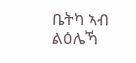ቤትካ ኣብ ልዕሌኻ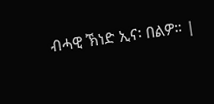ብሓዊ ኽነድ ኢና፡ በልዎ። |